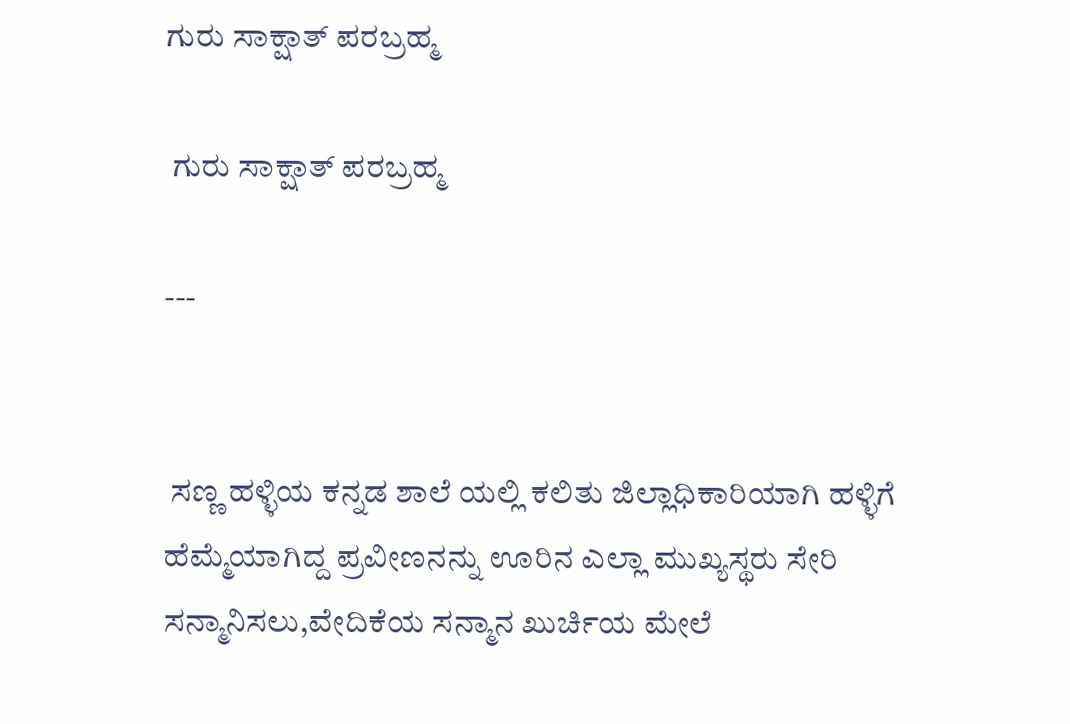ಗುರು ಸಾಕ್ಷಾತ್ ಪರಬ್ರಹ್ಮ

 ಗುರು ಸಾಕ್ಷಾತ್ ಪರಬ್ರಹ್ಮ

---


 ಸಣ್ಣ ಹಳ್ಳಿಯ ಕನ್ನಡ ಶಾಲೆ ಯಲ್ಲಿ ಕಲಿತು ಜಿಲ್ಲಾಧಿಕಾರಿಯಾಗಿ ಹಳ್ಳಿಗೆ ಹೆಮ್ಮೆಯಾಗಿದ್ದ ಪ್ರವೀಣನನ್ನು ಊರಿನ ಎಲ್ಲಾ ಮುಖ್ಯಸ್ಥರು ಸೇರಿ ಸನ್ಮಾನಿಸಲು,ವೇದಿಕೆಯ ಸನ್ಮಾನ ಖುರ್ಚಿಯ ಮೇಲೆ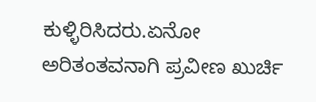ಕುಳ್ಳಿರಿಸಿದರು.ಏನೋ ಅರಿತಂತವನಾಗಿ ಪ್ರವೀಣ ಖುರ್ಚಿ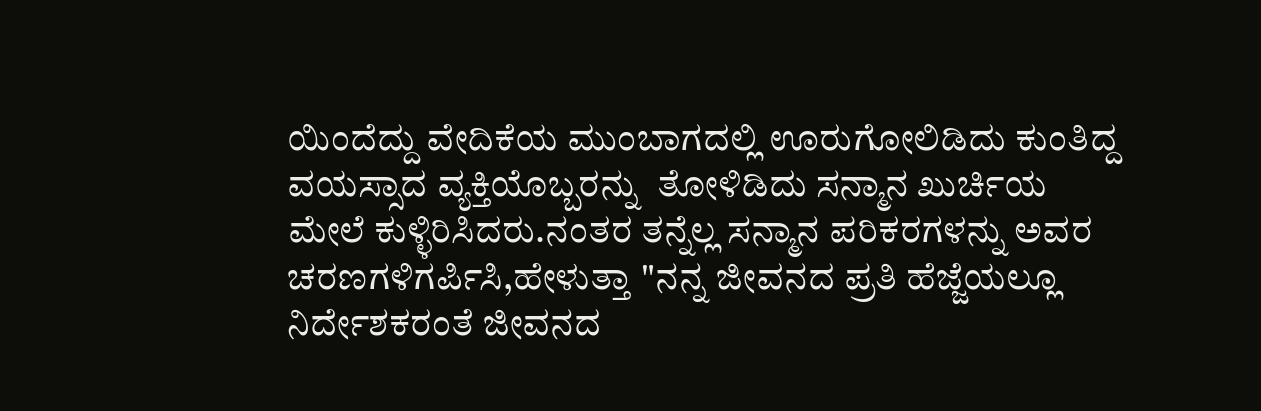ಯಿಂದೆದ್ದು ವೇದಿಕೆಯ ಮುಂಬಾಗದಲ್ಲಿ ಊರುಗೋಲಿಡಿದು ಕುಂತಿದ್ದ ವಯಸ್ಸಾದ ವ್ಯಕ್ತಿಯೊಬ್ಬರನ್ನು  ತೋಳಿಡಿದು ಸನ್ಮಾನ ಖುರ್ಚಿಯ ಮೇಲೆ ಕುಳ್ಳಿರಿಸಿದರು.ನಂತರ ತನ್ನೆಲ್ಲ ಸನ್ಮಾನ ಪರಿಕರಗಳನ್ನು ಅವರ ಚರಣಗಳಿಗರ್ಪಿಸಿ,ಹೇಳುತ್ತಾ "ನನ್ನ ಜೀವನದ ಪ್ರತಿ ಹೆಜ್ಜೆಯಲ್ಲೂ ನಿರ್ದೇಶಕರಂತೆ ಜೀವನದ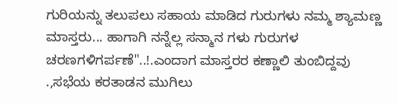ಗುರಿಯನ್ನು ತಲುಪಲು ಸಹಾಯ ಮಾಡಿದ ಗುರುಗಳು ನಮ್ಮ ಶ್ಯಾಮಣ್ಣ ಮಾಸ್ತರು... ಹಾಗಾಗಿ ನನ್ನೆಲ್ಲ ಸನ್ಮಾನ ಗಳು ಗುರುಗಳ ಚರಣಗಳಿಗರ್ಪಣೆ"..!.ಎಂದಾಗ ಮಾಸ್ತರರ ಕಣ್ಣಾಲಿ ತುಂಬಿದ್ದವು .,ಸಭೆಯ ಕರತಾಡನ ಮುಗಿಲು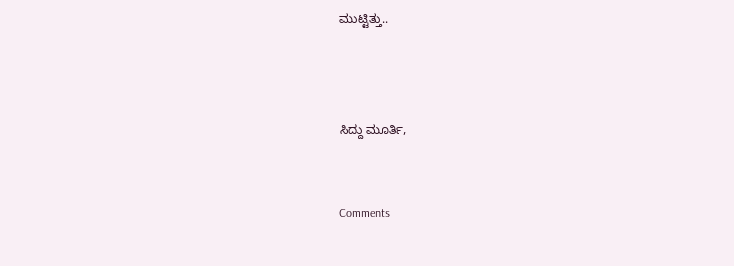ಮುಟ್ಟಿತ್ತು..



ಸಿದ್ದು ಮೂರ್ತಿ,


Comments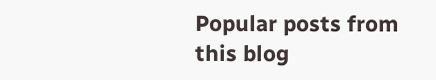Popular posts from this blog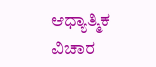ಆಧ್ಯಾತ್ಮಿಕ ವಿಚಾರ